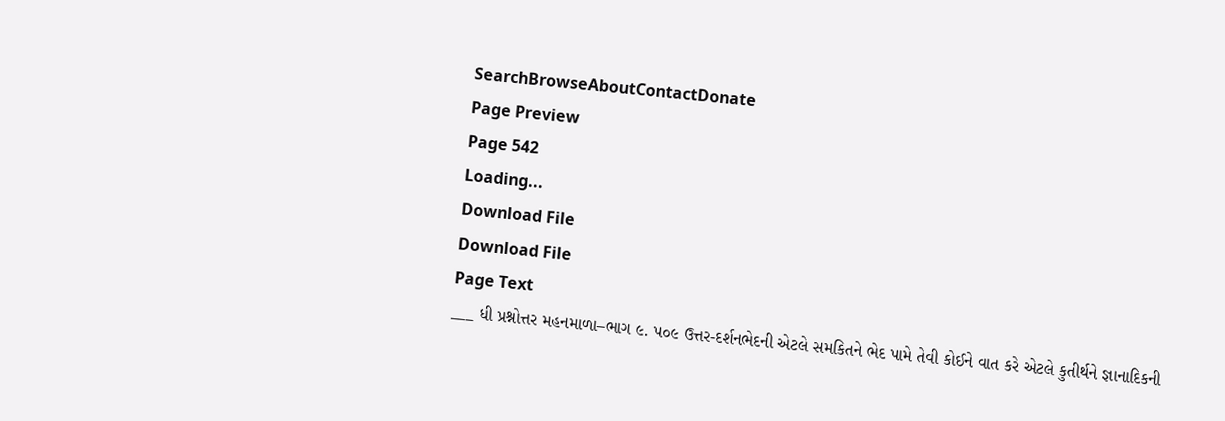SearchBrowseAboutContactDonate
Page Preview
Page 542
Loading...
Download File
Download File
Page Text
___ ધી પ્રશ્નોત્તર મહનમાળા–ભાગ ૯. પ૦૯ ઉત્તર-દર્શનભેદની એટલે સમકિતને ભેદ પામે તેવી કોઈને વાત કરે એટલે કુતીર્થને જ્ઞાનાદિકની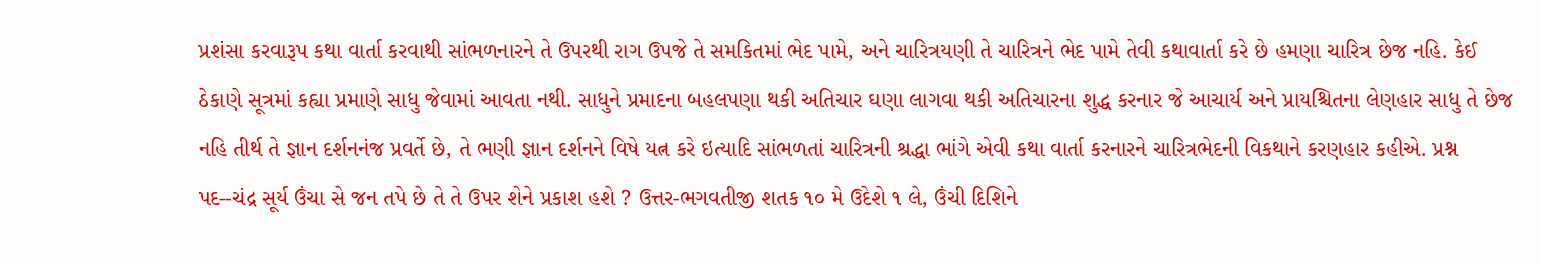પ્રશંસા કરવારૂપ કથા વાર્તા કરવાથી સાંભળનારને તે ઉપરથી રાગ ઉપજે તે સમકિતમાં ભેદ પામે, અને ચારિત્રયણી તે ચારિત્રને ભેદ પામે તેવી કથાવાર્તા કરે છે હમણા ચારિત્ર છેજ નહિ. કેઈ ઠેકાણે સૂત્રમાં કહ્યા પ્રમાણે સાધુ જેવામાં આવતા નથી. સાધુને પ્રમાદના બહલપણા થકી અતિચાર ઘણા લાગવા થકી અતિચારના શુદ્ધ કરનાર જે આચાર્ય અને પ્રાયશ્ચિતના લેણહાર સાધુ તે છેજ નહિ તીર્થ તે જ્ઞાન દર્શનનંજ પ્રવર્તે છે, તે ભણી જ્ઞાન દર્શનને વિષે યત્ન કરે ઇત્યાદિ સાંભળતાં ચારિત્રની શ્રદ્ધા ભાંગે એવી કથા વાર્તા કરનારને ચારિત્રભેદની વિકથાને કરણહાર કહીએ. પ્રશ્ન પદ--ચંદ્ર સૂર્ય ઉંચા સે જન તપે છે તે તે ઉપર શેને પ્રકાશ હશે ? ઉત્તર-ભગવતીજી શતક ૧૦ મે ઉદેશે ૧ લે, ઉંચી દિશિને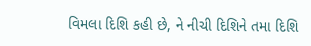વિમલા દિશિ કહી છે, ને નીચી દિશિને તમા દિશિ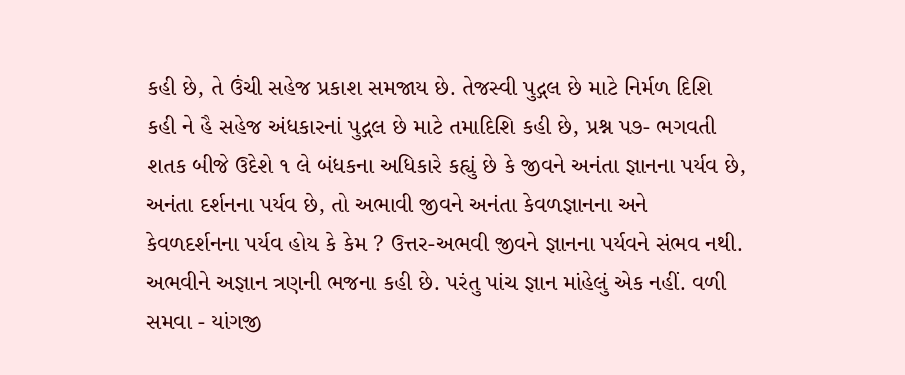કહી છે, તે ઉંચી સહેજ પ્રકાશ સમજાય છે. તેજસ્વી પુદ્ગલ છે માટે નિર્મળ દિશિ કહી ને હૈ સહેજ અંધકારનાં પુદ્ગલ છે માટે તમાદિશિ કહી છે, પ્રશ્ન પ૭- ભગવતી શતક બીજે ઉદેશે ૧ લે બંધકના અધિકારે કહ્યું છે કે જીવને અનંતા જ્ઞાનના પર્યવ છે, અનંતા દર્શનના પર્યવ છે, તો અભાવી જીવને અનંતા કેવળજ્ઞાનના અને કેવળદર્શનના પર્યવ હોય કે કેમ ? ઉત્તર-અભવી જીવને જ્ઞાનના પર્યવને સંભવ નથી. અભવીને અજ્ઞાન ત્રણની ભજના કહી છે. પરંતુ પાંચ જ્ઞાન માંહેલું એક નહીં. વળી સમવા - યાંગજી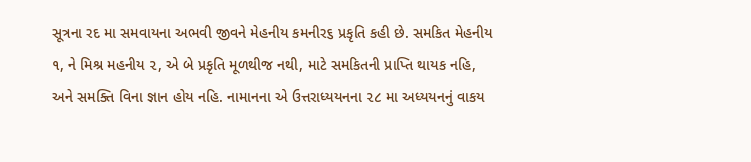સૂત્રના રદ મા સમવાયના અભવી જીવને મેહનીય કમનીર૬ પ્રકૃતિ કહી છે. સમકિત મેહનીય ૧, ને મિશ્ર મહનીય ૨, એ બે પ્રકૃતિ મૂળથીજ નથી, માટે સમકિતની પ્રાપ્તિ થાયક નહિ, અને સમક્તિ વિના જ્ઞાન હોય નહિ. નામાનના એ ઉત્તરાધ્યયનના ૨૮ મા અધ્યયનનું વાકય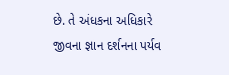છે. તે અંધકના અધિકારે જીવના જ્ઞાન દર્શનના પર્યવ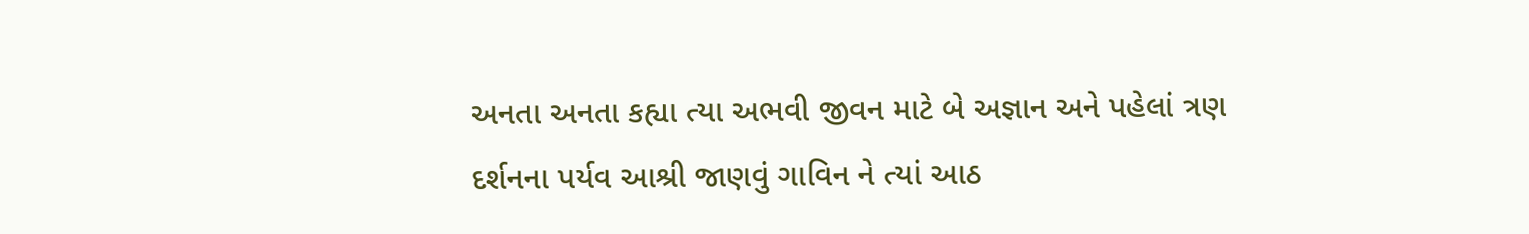અનતા અનતા કહ્યા ત્યા અભવી જીવન માટે બે અજ્ઞાન અને પહેલાં ત્રણ દર્શનના પર્યવ આશ્રી જાણવું ગાવિન ને ત્યાં આઠ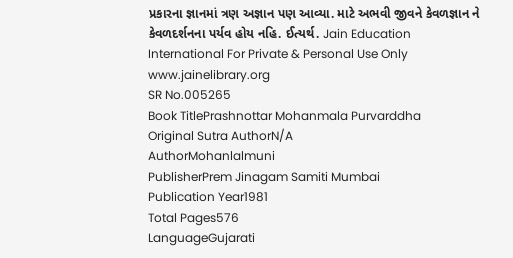પ્રકારના જ્ઞાનમાં ત્રણ અજ્ઞાન પણ આવ્યા. માટે અભવી જીવને કેવળજ્ઞાન ને કેવળદર્શનના પર્યવ હોય નહિ. ઈત્યર્થ. Jain Education International For Private & Personal Use Only www.jainelibrary.org
SR No.005265
Book TitlePrashnottar Mohanmala Purvarddha
Original Sutra AuthorN/A
AuthorMohanlalmuni
PublisherPrem Jinagam Samiti Mumbai
Publication Year1981
Total Pages576
LanguageGujarati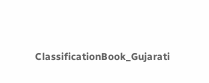ClassificationBook_Gujarati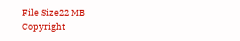File Size22 MB
Copyright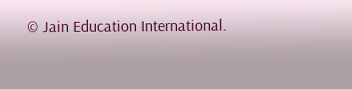© Jain Education International.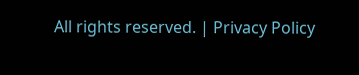All rights reserved. | Privacy Policy